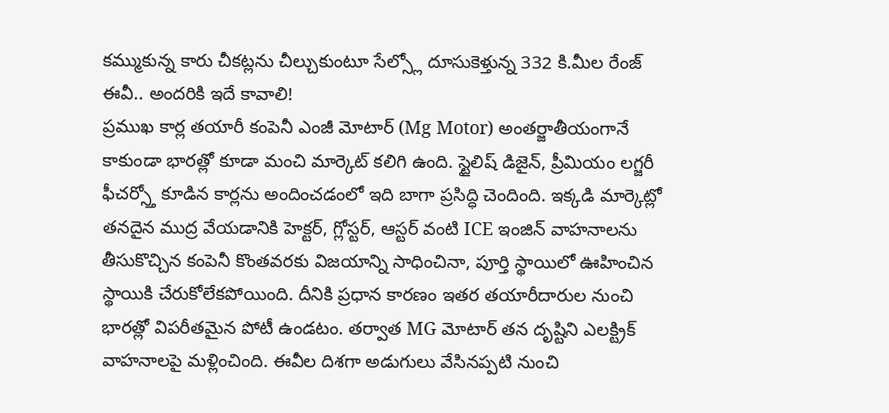కమ్ముకున్న కారు చీకట్లను చీల్చుకుంటూ సేల్స్లో దూసుకెళ్తున్న 332 కి.మీల రేంజ్ ఈవీ.. అందరికి ఇదే కావాలి!
ప్రముఖ కార్ల తయారీ కంపెనీ ఎంజీ మోటార్ (Mg Motor) అంతర్జాతీయంగానే కాకుండా భారత్లో కూడా మంచి మార్కెట్ కలిగి ఉంది. స్టైలిష్ డిజైన్, ప్రీమియం లగ్జరీ ఫీచర్స్తో కూడిన కార్లను అందించడంలో ఇది బాగా ప్రసిద్ధి చెందింది. ఇక్కడి మార్కెట్లో తనదైన ముద్ర వేయడానికి హెక్టర్, గ్లోస్టర్, ఆస్టర్ వంటి ICE ఇంజిన్ వాహనాలను తీసుకొచ్చిన కంపెనీ కొంతవరకు విజయాన్ని సాధించినా, పూర్తి స్థాయిలో ఊహించిన స్థాయికి చేరుకోలేకపోయింది. దీనికి ప్రధాన కారణం ఇతర తయారీదారుల నుంచి భారత్లో విపరీతమైన పోటీ ఉండటం. తర్వాత MG మోటార్ తన దృష్టిని ఎలక్ట్రిక్ వాహనాలపై మళ్లించింది. ఈవీల దిశగా అడుగులు వేసినప్పటి నుంచి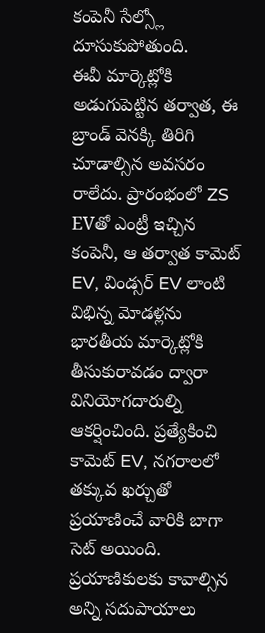కంపెనీ సేల్స్లో దూసుకుపోతుంది.
ఈవీ మార్కెట్లోకి అడుగుపెట్టిన తర్వాత, ఈ బ్రాండ్ వెనక్కి తిరిగి చూడాల్సిన అవసరం రాలేదు. ప్రారంభంలో ZS EVతో ఎంట్రీ ఇచ్చిన కంపెనీ, ఆ తర్వాత కామెట్ EV, విండ్సర్ EV లాంటి విభిన్న మోడళ్లను భారతీయ మార్కెట్లోకి తీసుకురావడం ద్వారా వినియోగదారుల్ని ఆకర్షించింది. ప్రత్యేకించి కామెట్ EV, నగరాలలో తక్కువ ఖర్చుతో ప్రయాణించే వారికి బాగా సెట్ అయింది. ప్రయాణికులకు కావాల్సిన అన్ని సదుపాయాలు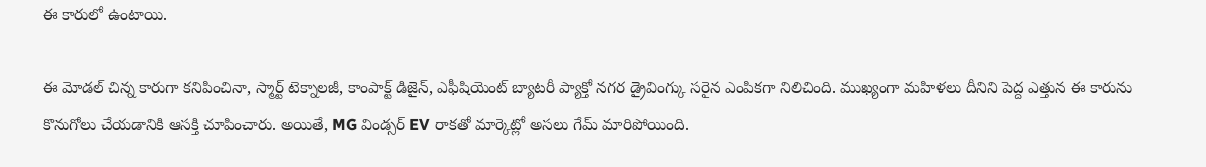ఈ కారులో ఉంటాయి.

ఈ మోడల్ చిన్న కారుగా కనిపించినా, స్మార్ట్ టెక్నాలజీ, కాంపాక్ట్ డిజైన్, ఎఫీషియెంట్ బ్యాటరీ ప్యాక్తో నగర డ్రైవింగ్కు సరైన ఎంపికగా నిలిచింది. ముఖ్యంగా మహిళలు దీనిని పెద్ద ఎత్తున ఈ కారును కొనుగోలు చేయడానికి ఆసక్తి చూపించారు. అయితే, MG విండ్సర్ EV రాకతో మార్కెట్లో అసలు గేమ్ మారిపోయింది.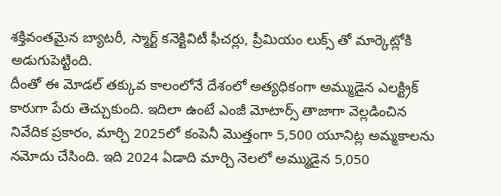శక్తివంతమైన బ్యాటరీ, స్మార్ట్ కనెక్టివిటీ ఫీచర్లు, ప్రీమియం లుక్స్ తో మార్కెట్లోకి అడుగుపెట్టింది.
దీంతో ఈ మోడల్ తక్కువ కాలంలోనే దేశంలో అత్యధికంగా అమ్ముడైన ఎలక్ట్రిక్ కారుగా పేరు తెచ్చుకుంది. ఇదిలా ఉంటే ఎంజీ మోటార్స్ తాజాగా వెల్లడించిన నివేదిక ప్రకారం, మార్చి 2025లో కంపెనీ మొత్తంగా 5,500 యూనిట్ల అమ్మకాలను నమోదు చేసింది. ఇది 2024 ఏడాది మార్చి నెలలో అమ్ముడైన 5,050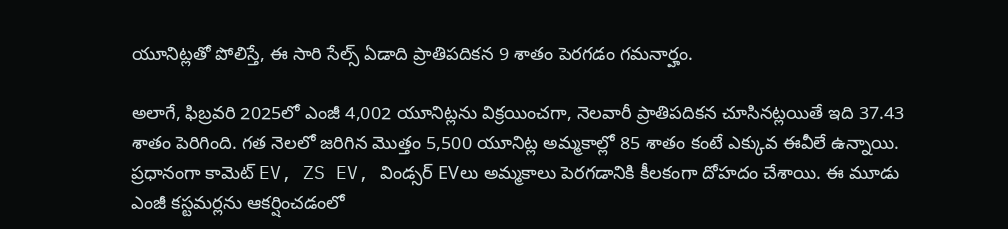యూనిట్లతో పోలిస్తే, ఈ సారి సేల్స్ ఏడాది ప్రాతిపదికన 9 శాతం పెరగడం గమనార్హం.

అలాగే, ఫిబ్రవరి 2025లో ఎంజీ 4,002 యూనిట్లను విక్రయించగా, నెలవారీ ప్రాతిపదికన చూసినట్లయితే ఇది 37.43 శాతం పెరిగింది. గత నెలలో జరిగిన మొత్తం 5,500 యూనిట్ల అమ్మకాల్లో 85 శాతం కంటే ఎక్కువ ఈవీలే ఉన్నాయి. ప్రధానంగా కామెట్ EV, ZS EV, విండ్సర్ EVలు అమ్మకాలు పెరగడానికి కీలకంగా దోహదం చేశాయి. ఈ మూడు ఎంజీ కస్టమర్లను ఆకర్షించడంలో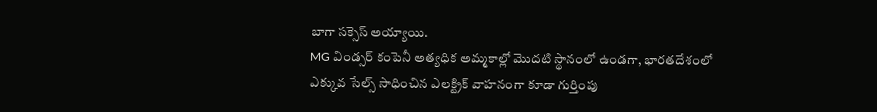బాగా సక్సెస్ అయ్యాయి.
MG విండ్సర్ కంపెనీ అత్యధిక అమ్మకాల్లో మొదటి స్థానంలో ఉండగా, భారతదేశంలో ఎక్కువ సేల్స్ సాధించిన ఎలక్ట్రిక్ వాహనంగా కూడా గుర్తింపు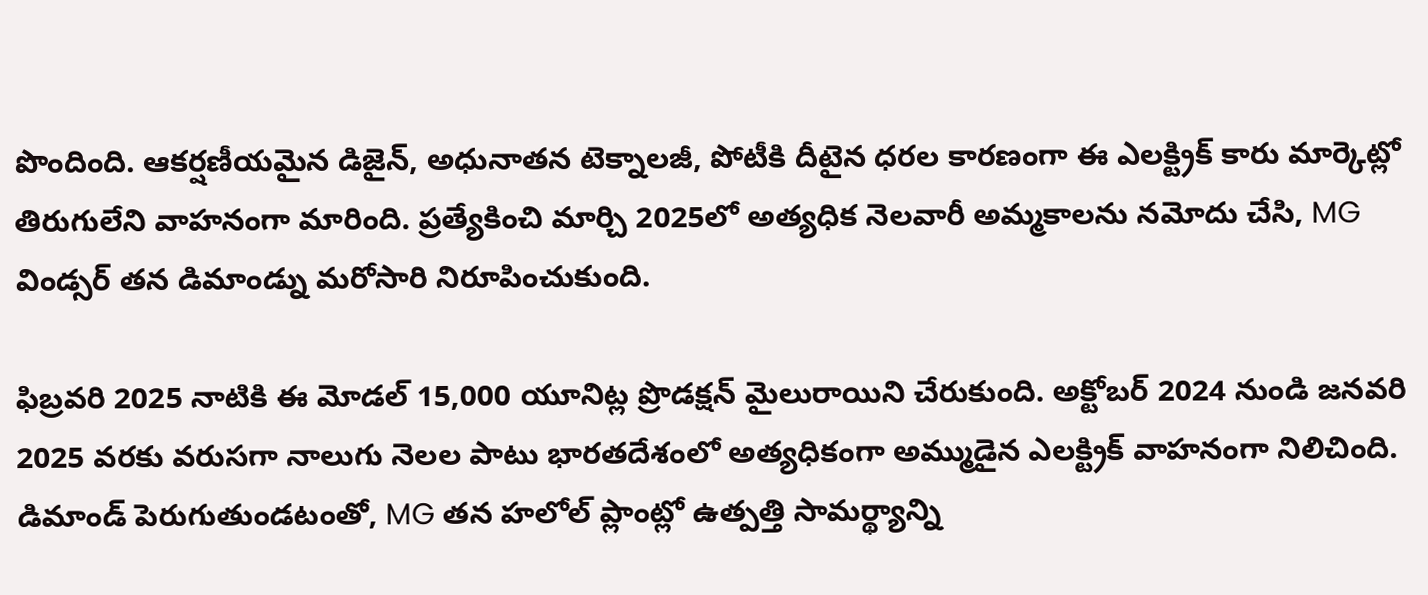పొందింది. ఆకర్షణీయమైన డిజైన్, అధునాతన టెక్నాలజీ, పోటీకి దీటైన ధరల కారణంగా ఈ ఎలక్ట్రిక్ కారు మార్కెట్లో తిరుగులేని వాహనంగా మారింది. ప్రత్యేకించి మార్చి 2025లో అత్యధిక నెలవారీ అమ్మకాలను నమోదు చేసి, MG విండ్సర్ తన డిమాండ్ను మరోసారి నిరూపించుకుంది.

ఫిబ్రవరి 2025 నాటికి ఈ మోడల్ 15,000 యూనిట్ల ప్రొడక్షన్ మైలురాయిని చేరుకుంది. అక్టోబర్ 2024 నుండి జనవరి 2025 వరకు వరుసగా నాలుగు నెలల పాటు భారతదేశంలో అత్యధికంగా అమ్ముడైన ఎలక్ట్రిక్ వాహనంగా నిలిచింది. డిమాండ్ పెరుగుతుండటంతో, MG తన హలోల్ ప్లాంట్లో ఉత్పత్తి సామర్థ్యాన్ని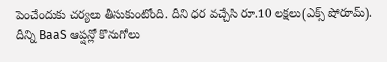పెంచేందుకు చర్యలు తీసుకుంటోంది. దీని ధర వచ్చేసి రూ.10 లక్షలు(ఎక్స్ షోరూమ్). దీన్ని BaaS ఆప్షన్లో కొనుగోలు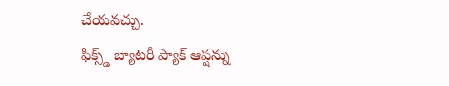చేయవచ్చు.
ఫిక్స్డ్ బ్యాటరీ ప్యాక్ ఆప్షన్ను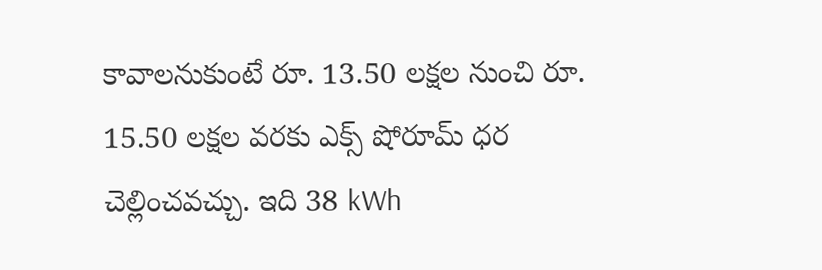కావాలనుకుంటే రూ. 13.50 లక్షల నుంచి రూ. 15.50 లక్షల వరకు ఎక్స్ షోరూమ్ ధర చెల్లించవచ్చు. ఇది 38 kWh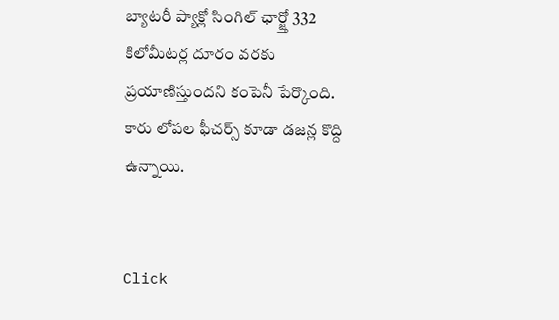బ్యాటరీ ప్యాక్లో సింగిల్ ఛార్జ్తో 332 కిలోమీటర్ల దూరం వరకు ప్రయాణిస్తుందని కంపెనీ పేర్కొంది. కారు లోపల ఫీచర్స్ కూడా డజన్ల కొద్ది ఉన్నాయి.


Click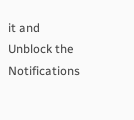it and Unblock the Notifications